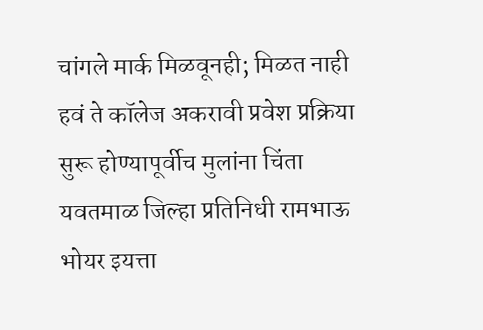चांगले मार्क मिळवूनही; मिळत नाही हवं ते कॉलेज अकरावी प्रवेश प्रक्रिया सुरू होण्यापूर्वीच मुलांना चिंता
यवतमाळ जिल्हा प्रतिनिधी रामभाऊ भोयर इयत्ता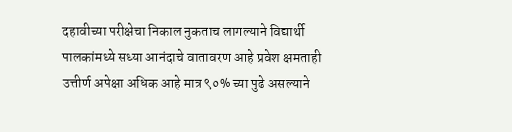दहावीच्या परीक्षेचा निकाल नुकताच लागल्याने विद्यार्थी पालकांमध्ये सध्या आनंदाचे वातावरण आहे प्रवेश क्षमताही उत्तीर्ण अपेक्षा अधिक आहे मात्र ९०% च्या पुढे असल्याने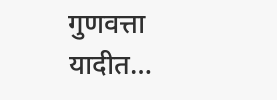गुणवत्ता यादीत…